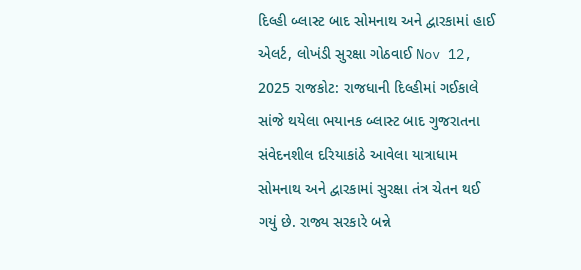દિલ્હી બ્લાસ્ટ બાદ સોમનાથ અને દ્વારકામાં હાઈ એલર્ટ, લોખંડી સુરક્ષા ગોઠવાઈ Nov 12, 2025 રાજકોટ: રાજધાની દિલ્હીમાં ગઈકાલે સાંજે થયેલા ભયાનક બ્લાસ્ટ બાદ ગુજરાતના સંવેદનશીલ દરિયાકાંઠે આવેલા યાત્રાધામ સોમનાથ અને દ્વારકામાં સુરક્ષા તંત્ર ચેતન થઈ ગયું છે. રાજ્ય સરકારે બન્ને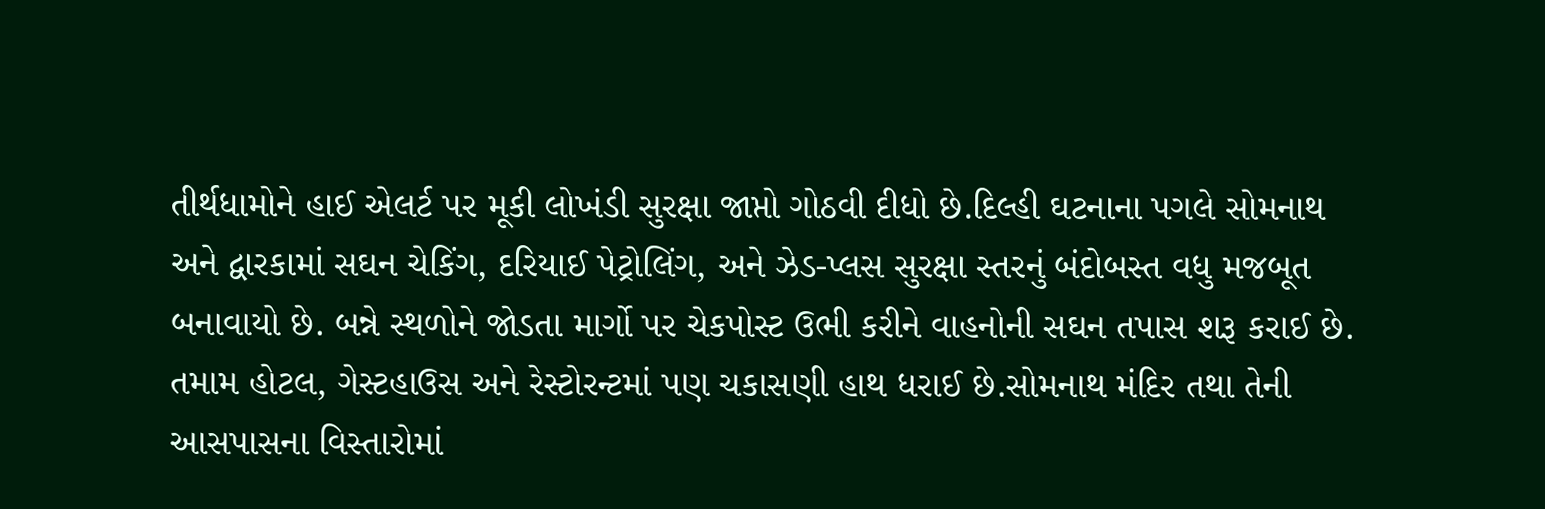તીર્થધામોને હાઈ એલર્ટ પર મૂકી લોખંડી સુરક્ષા જાપ્તો ગોઠવી દીધો છે.દિલ્હી ઘટનાના પગલે સોમનાથ અને દ્વારકામાં સઘન ચેકિંગ, દરિયાઈ પેટ્રોલિંગ, અને ઝેડ-પ્લસ સુરક્ષા સ્તરનું બંદોબસ્ત વધુ મજબૂત બનાવાયો છે. બન્ને સ્થળોને જોડતા માર્ગો પર ચેકપોસ્ટ ઉભી કરીને વાહનોની સઘન તપાસ શરૂ કરાઈ છે. તમામ હોટલ, ગેસ્ટહાઉસ અને રેસ્ટોરન્ટમાં પણ ચકાસણી હાથ ધરાઈ છે.સોમનાથ મંદિર તથા તેની આસપાસના વિસ્તારોમાં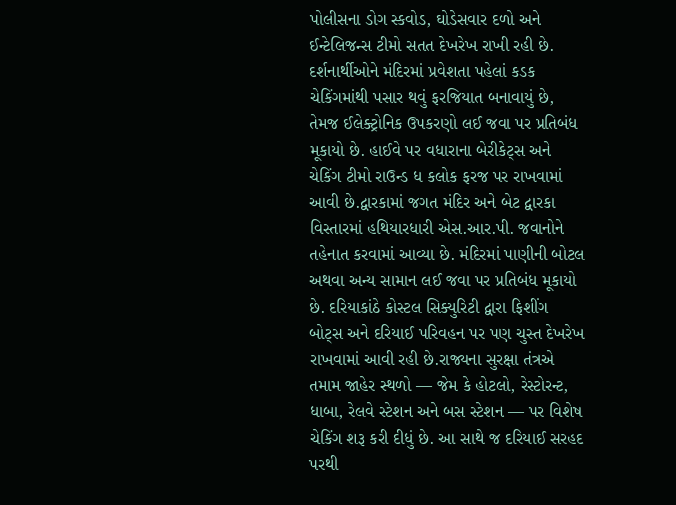પોલીસના ડોગ સ્કવોડ, ઘોડેસવાર દળો અને ઈન્ટેલિજન્સ ટીમો સતત દેખરેખ રાખી રહી છે. દર્શનાર્થીઓને મંદિરમાં પ્રવેશતા પહેલાં કડક ચેકિંગમાંથી પસાર થવું ફરજિયાત બનાવાયું છે, તેમજ ઈલેક્ટ્રોનિક ઉપકરણો લઈ જવા પર પ્રતિબંધ મૂકાયો છે. હાઈવે પર વધારાના બેરીકેટ્સ અને ચેકિંગ ટીમો રાઉન્ડ ધ કલોક ફરજ પર રાખવામાં આવી છે.દ્વારકામાં જગત મંદિર અને બેટ દ્વારકા વિસ્તારમાં હથિયારધારી એસ.આર.પી. જવાનોને તહેનાત કરવામાં આવ્યા છે. મંદિરમાં પાણીની બોટલ અથવા અન્ય સામાન લઈ જવા પર પ્રતિબંધ મૂકાયો છે. દરિયાકાંઠે કોસ્ટલ સિક્યુરિટી દ્વારા ફિશીંગ બોટ્સ અને દરિયાઈ પરિવહન પર પણ ચુસ્ત દેખરેખ રાખવામાં આવી રહી છે.રાજ્યના સુરક્ષા તંત્રએ તમામ જાહેર સ્થળો — જેમ કે હોટલો, રેસ્ટોરન્ટ, ધાબા, રેલવે સ્ટેશન અને બસ સ્ટેશન — પર વિશેષ ચેકિંગ શરૂ કરી દીધું છે. આ સાથે જ દરિયાઈ સરહદ પરથી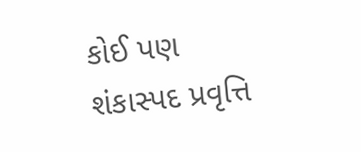કોઈ પણ શંકાસ્પદ પ્રવૃત્તિ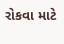રોકવા માટે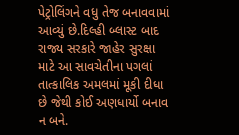પેટ્રોલિંગને વધુ તેજ બનાવવામાં આવ્યું છે.દિલ્હી બ્લાસ્ટ બાદ રાજ્ય સરકારે જાહેર સુરક્ષા માટે આ સાવચેતીના પગલાં તાત્કાલિક અમલમાં મૂકી દીધા છે જેથી કોઈ અણધાર્યો બનાવ ન બને.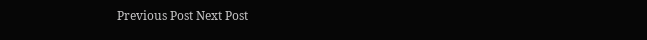Previous Post Next Post